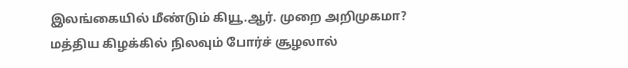இலங்கையில் மீண்டும் கியூ.ஆர். முறை அறிமுகமா?
மத்திய கிழக்கில் நிலவும் போர்ச் சூழலால்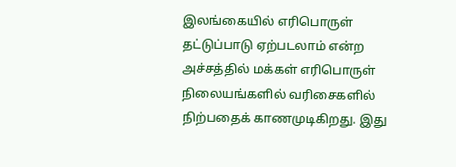இலங்கையில் எரிபொருள் தட்டுப்பாடு ஏற்படலாம் என்ற அச்சத்தில் மக்கள் எரிபொருள் நிலையங்களில் வரிசைகளில் நிற்பதைக் காணமுடிகிறது. இது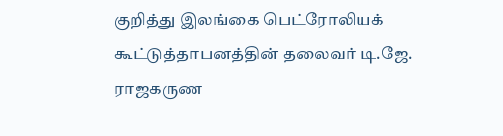குறித்து இலங்கை பெட்ரோலியக் கூட்டுத்தாபனத்தின் தலைவர் டி.ஜே. ராஜகருண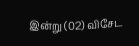இன்று (02) விசேட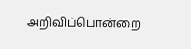அறிவிப்பொன்றை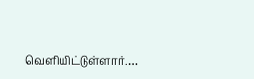வெளியிட்டுள்ளார்.…